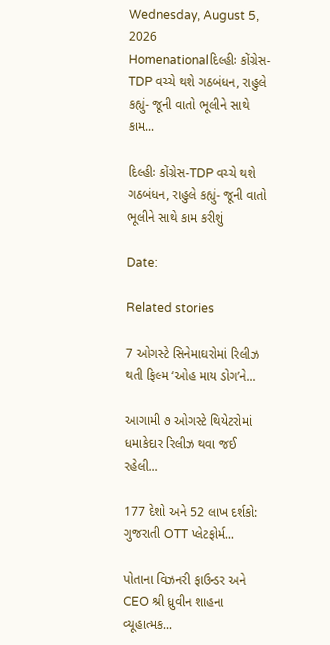Wednesday, August 5, 2026
Homenationalદિલ્હીઃ કોંગ્રેસ-TDP વચ્ચે થશે ગઠબંધન, રાહુલે કહ્યું- જૂની વાતો ભૂલીને સાથે કામ...

દિલ્હીઃ કોંગ્રેસ-TDP વચ્ચે થશે ગઠબંધન, રાહુલે કહ્યું- જૂની વાતો ભૂલીને સાથે કામ કરીશું

Date:

Related stories

7 ઓગસ્ટે સિનેમાઘરોમાં રિલીઝ થતી ફિલ્મ ‘ઓહ માય ડોગ’ને...

આગામી ૭ ઓગસ્ટે થિયેટરોમાં ધમાકેદાર રિલીઝ થવા જઈ રહેલી...

177 દેશો અને 52 લાખ દર્શકો: ગુજરાતી OTT પ્લેટફોર્મ...

પોતાના વિઝનરી ફાઉન્ડર અને CEO શ્રી ધ્રુવીન શાહના વ્યૂહાત્મક...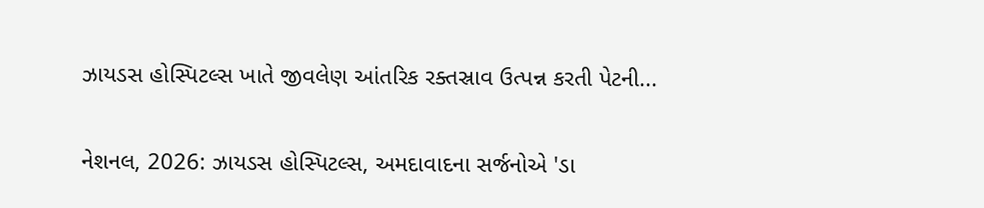ઝાયડસ હોસ્પિટલ્સ ખાતે જીવલેણ આંતરિક રક્તસ્રાવ ઉત્પન્ન કરતી પેટની...

નેશનલ, 2026: ઝાયડસ હોસ્પિટલ્સ, અમદાવાદના સર્જનોએ 'ડા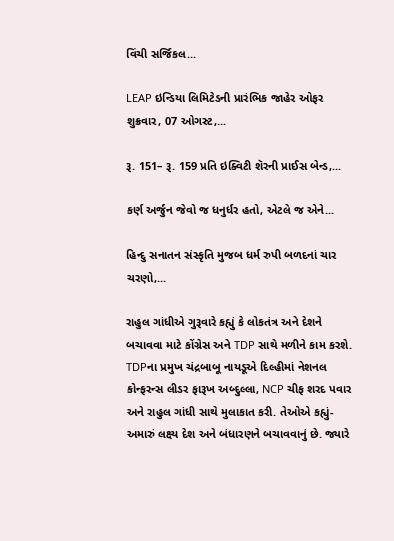વિંચી સર્જિકલ...

LEAP ઇન્ડિયા લિમિટેડની પ્રારંભિક જાહેર ઓફર શુક્રવાર, 07 ઓગસ્ટ,...

રૂ. 151– રૂ. 159 પ્રતિ ઇક્વિટી શૅરની પ્રાઈસ બેન્ડ,...

કર્ણ અર્જુન જેવો જ ધનુર્ધર હતો, એટલે જ એને...

હિન્દુ સનાતન સંસ્કૃતિ મુજબ ધર્મ રુપી બળદનાં ચાર ચરણો,...

રાહુલ ગાંધીએ ગુરૂવારે કહ્યું કે લોકતંત્ર અને દેશને બચાવવા માટે કોંગ્રેસ અને TDP સાથે મળીને કામ કરશે. TDPના પ્રમુખ ચંદ્રબાબૂ નાયડૂએ દિલ્હીમાં નેશનલ કોન્ફરન્સ લીડર ફારૂખ અબ્દુલ્લા, NCP ચીફ શરદ પવાર અને રાહુલ ગાંધી સાથે મુલાકાત કરી. તેઓએ કહ્યું- અમારું લક્ષ્ય દેશ અને બંધારણને બચાવવાનું છે. જ્યારે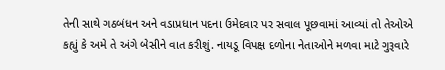તેની સાથે ગઠબંધન અને વડાપ્રધાન પદના ઉમેદવાર પર સવાલ પૂછવામાં આવ્યાં તો તેઓએ કહ્યું કે અમે તે અંગે બેસીને વાત કરીશું. નાયડૂ વિપક્ષ દળોના નેતાઓને મળવા માટે ગુરૂવારે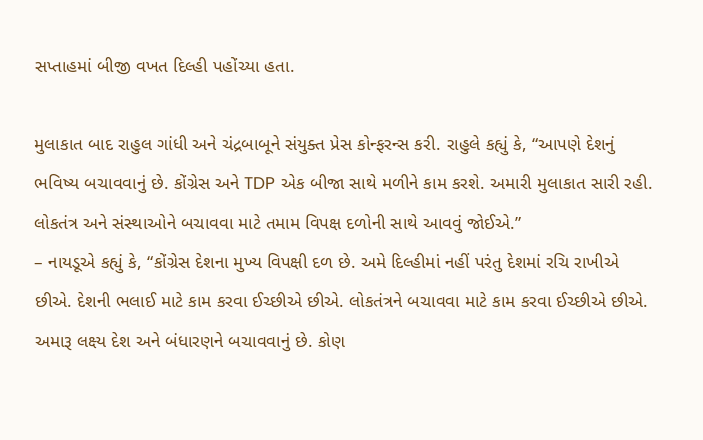સપ્તાહમાં બીજી વખત દિલ્હી પહોંચ્યા હતા.

મુલાકાત બાદ રાહુલ ગાંધી અને ચંદ્રબાબૂને સંયુક્ત પ્રેસ કોન્ફરન્સ કરી. રાહુલે કહ્યું કે, “આપણે દેશનું ભવિષ્ય બચાવવાનું છે. કોંગ્રેસ અને TDP એક બીજા સાથે મળીને કામ કરશે. અમારી મુલાકાત સારી રહી. લોકતંત્ર અને સંસ્થાઓને બચાવવા માટે તમામ વિપક્ષ દળોની સાથે આવવું જોઈએ.”
– નાયડૂએ કહ્યું કે, “કોંગ્રેસ દેશના મુખ્ય વિપક્ષી દળ છે. અમે દિલ્હીમાં નહીં પરંતુ દેશમાં રચિ રાખીએ છીએ. દેશની ભલાઈ માટે કામ કરવા ઈચ્છીએ છીએ. લોકતંત્રને બચાવવા માટે કામ કરવા ઈચ્છીએ છીએ. અમારૂ લક્ષ્ય દેશ અને બંધારણને બચાવવાનું છે. કોણ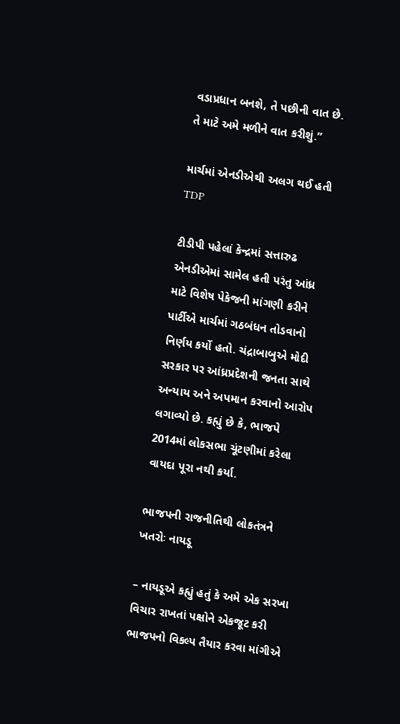વડાપ્રધાન બનશે, તે પછીની વાત છે. તે માટે અમે મળીને વાત કરીશું.”

માર્ચમાં એનડીએથી અલગ થઈ હતી TDP

ટીડીપી પહેલાં કેન્દ્રમાં સત્તારુઢ એનડીએમાં સામેલ હતી પરંતુ આંધ્ર માટે વિશેષ પેકેજની માંગણી કરીને પાર્ટીએ માર્ચમાં ગઠબંધન તોડવાનો નિર્ણય કર્યો હતો. ચંદ્રાબાબુએ મોદી સરકાર પર આંધ્રપ્રદેશની જનતા સાથે અન્યાય અને અપમાન કરવાનો આરોપ લગાવ્યો છે. કહ્યું છે કે, ભાજપે 2014માં લોકસભા ચૂંટણીમાં કરેલા વાયદા પૂરા નથી કર્યા.

ભાજપની રાજનીતિથી લોકતંત્રને ખતરોઃ નાયડૂ

– નાયડૂએ કહ્યું હતું કે અમે એક સરખા વિચાર રાખતાં પક્ષોને એકજૂટ કરી ભાજપનો વિકલ્પ તૈયાર કરવા માંગીએ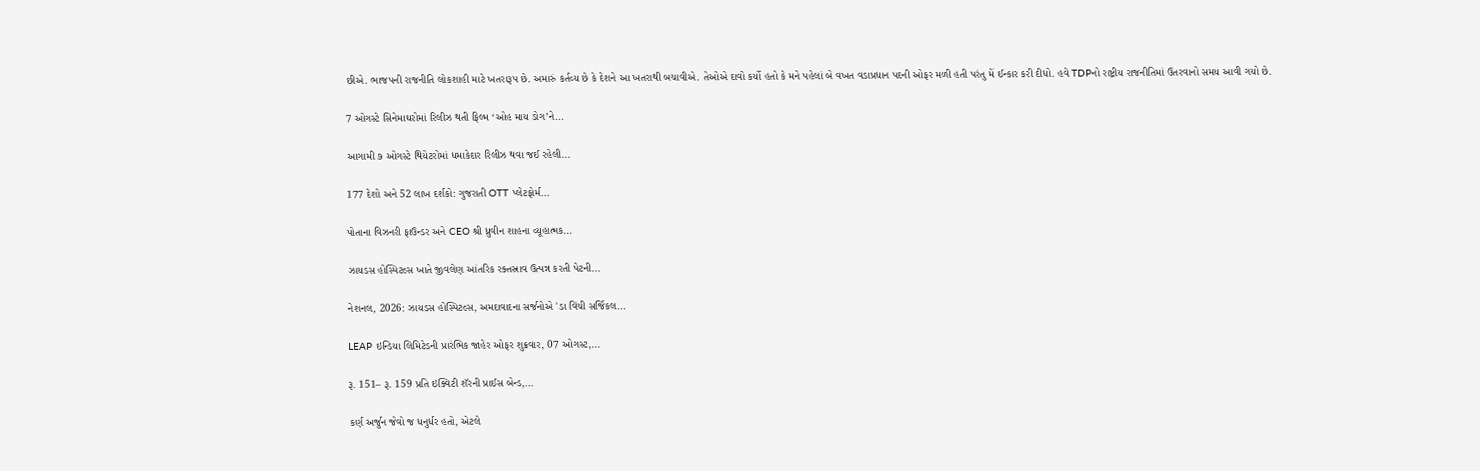છીએ. ભાજપની રાજનીતિ લોકશાહી માટે ખતરારૂપ છે. અમારું કર્તવ્ય છે કે દેશને આ ખતરાથી બચાવીએ. તેઓએ દાવો કર્યો હતો કે મને પહેલાં બે વખત વડાપ્રધાન પદની ઓફર મળી હતી પરંતુ મેં ઈન્કાર કરી દીધો. હવે TDPનો રાષ્ટ્રીય રાજનીતિમાં ઉતરવાનો સમય આવી ગયો છે.

7 ઓગસ્ટે સિનેમાઘરોમાં રિલીઝ થતી ફિલ્મ ‘ઓહ માય ડોગ’ને...

આગામી ૭ ઓગસ્ટે થિયેટરોમાં ધમાકેદાર રિલીઝ થવા જઈ રહેલી...

177 દેશો અને 52 લાખ દર્શકો: ગુજરાતી OTT પ્લેટફોર્મ...

પોતાના વિઝનરી ફાઉન્ડર અને CEO શ્રી ધ્રુવીન શાહના વ્યૂહાત્મક...

ઝાયડસ હોસ્પિટલ્સ ખાતે જીવલેણ આંતરિક રક્તસ્રાવ ઉત્પન્ન કરતી પેટની...

નેશનલ, 2026: ઝાયડસ હોસ્પિટલ્સ, અમદાવાદના સર્જનોએ 'ડા વિંચી સર્જિકલ...

LEAP ઇન્ડિયા લિમિટેડની પ્રારંભિક જાહેર ઓફર શુક્રવાર, 07 ઓગસ્ટ,...

રૂ. 151– રૂ. 159 પ્રતિ ઇક્વિટી શૅરની પ્રાઈસ બેન્ડ,...

કર્ણ અર્જુન જેવો જ ધનુર્ધર હતો, એટલે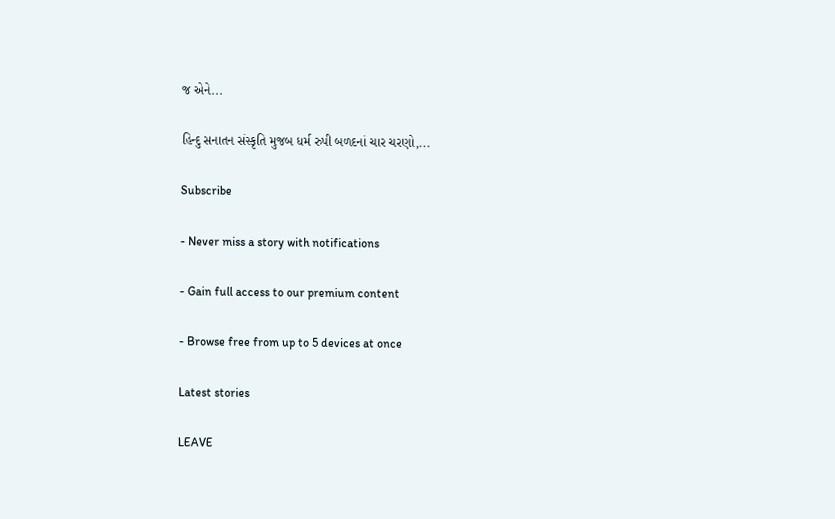જ એને...

હિન્દુ સનાતન સંસ્કૃતિ મુજબ ધર્મ રુપી બળદનાં ચાર ચરણો,...

Subscribe

- Never miss a story with notifications

- Gain full access to our premium content

- Browse free from up to 5 devices at once

Latest stories

LEAVE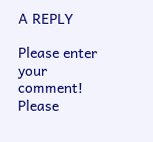A REPLY

Please enter your comment!
Please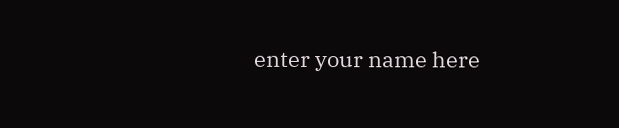enter your name here